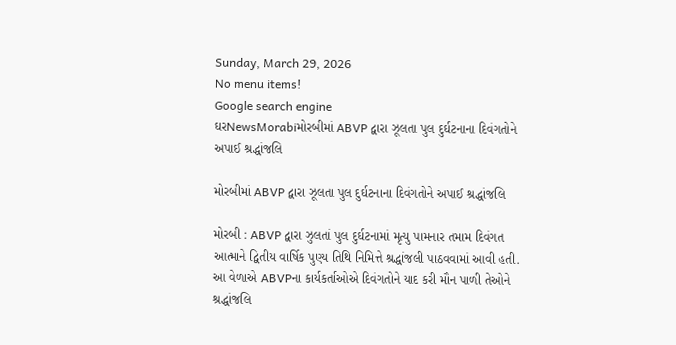Sunday, March 29, 2026
No menu items!
Google search engine
ઘરNewsMorabiમોરબીમાં ABVP દ્વારા ઝૂલતા પુલ દુર્ઘટનાના દિવંગતોને અપાઈ શ્રદ્ધાંજલિ

મોરબીમાં ABVP દ્વારા ઝૂલતા પુલ દુર્ઘટનાના દિવંગતોને અપાઈ શ્રદ્ધાંજલિ

મોરબી : ABVP દ્વારા ઝુલતાં પુલ દુર્ઘટનામાં મૃત્યુ પામનાર તમામ દિવંગત આત્માને દ્વિતીય વાર્ષિક પુણ્ય તિથિ નિમિત્તે શ્રદ્ધાંજલી પાઠવવામાં આવી હતી. આ વેળાએ ABVPના કાર્યકર્તાઓએ દિવંગતોને યાદ કરી મૌન પાળી તેઓને શ્રદ્ધાંજલિ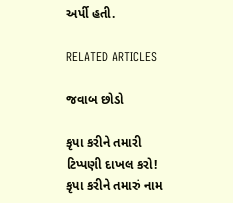અર્પી હતી.

RELATED ARTICLES

જવાબ છોડો

કૃપા કરીને તમારી ટિપ્પણી દાખલ કરો!
કૃપા કરીને તમારું નામ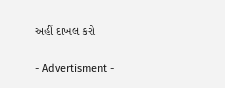અહીં દાખલ કરો

- Advertisment -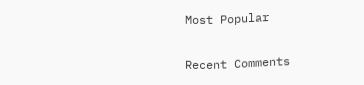Most Popular

Recent Comments